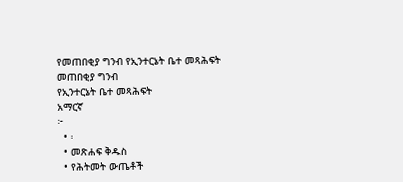የመጠበቂያ ግንብ የኢንተርኔት ቤተ መጻሕፍት
መጠበቂያ ግንብ
የኢንተርኔት ቤተ መጻሕፍት
አማርኛ
፦
  • ፡
  • መጽሐፍ ቅዱስ
  • የሕትመት ውጤቶች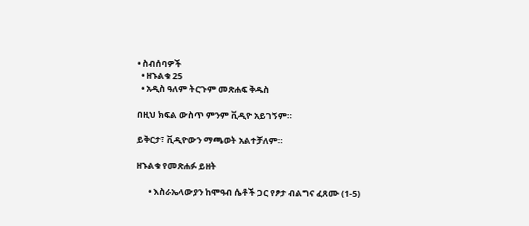• ስብሰባዎች
  • ዘኁልቁ 25
  • አዲስ ዓለም ትርጉም መጽሐፍ ቅዱስ

በዚህ ክፍል ውስጥ ምንም ቪዲዮ አይገኝም።

ይቅርታ፣ ቪዲዮውን ማጫወት አልተቻለም።

ዘኁልቁ የመጽሐፉ ይዘት

      • እስራኤላውያን ከሞዓብ ሴቶች ጋር የፆታ ብልግና ፈጸሙ (1-5)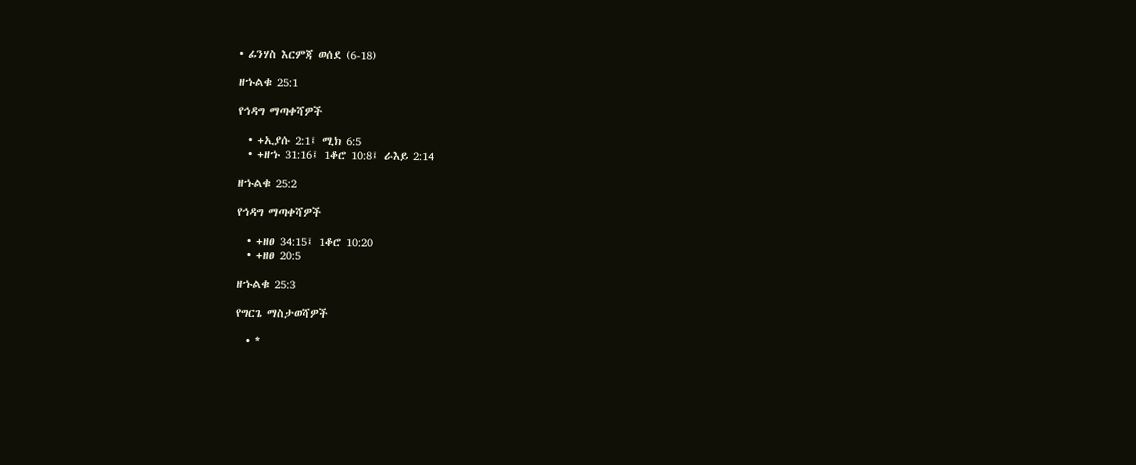• ፊንሃስ እርምጃ ወሰደ (6-18)

ዘኁልቁ 25:1

የኅዳግ ማጣቀሻዎች

  • +ኢያሱ 2:1፤ ሚክ 6:5
  • +ዘኁ 31:16፤ 1ቆሮ 10:8፤ ራእይ 2:14

ዘኁልቁ 25:2

የኅዳግ ማጣቀሻዎች

  • +ዘፀ 34:15፤ 1ቆሮ 10:20
  • +ዘፀ 20:5

ዘኁልቁ 25:3

የግርጌ ማስታወሻዎች

  • *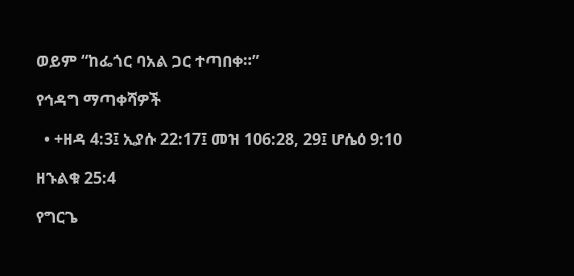ወይም “ከፌጎር ባአል ጋር ተጣበቀ።”

የኅዳግ ማጣቀሻዎች

  • +ዘዳ 4:3፤ ኢያሱ 22:17፤ መዝ 106:28, 29፤ ሆሴዕ 9:10

ዘኁልቁ 25:4

የግርጌ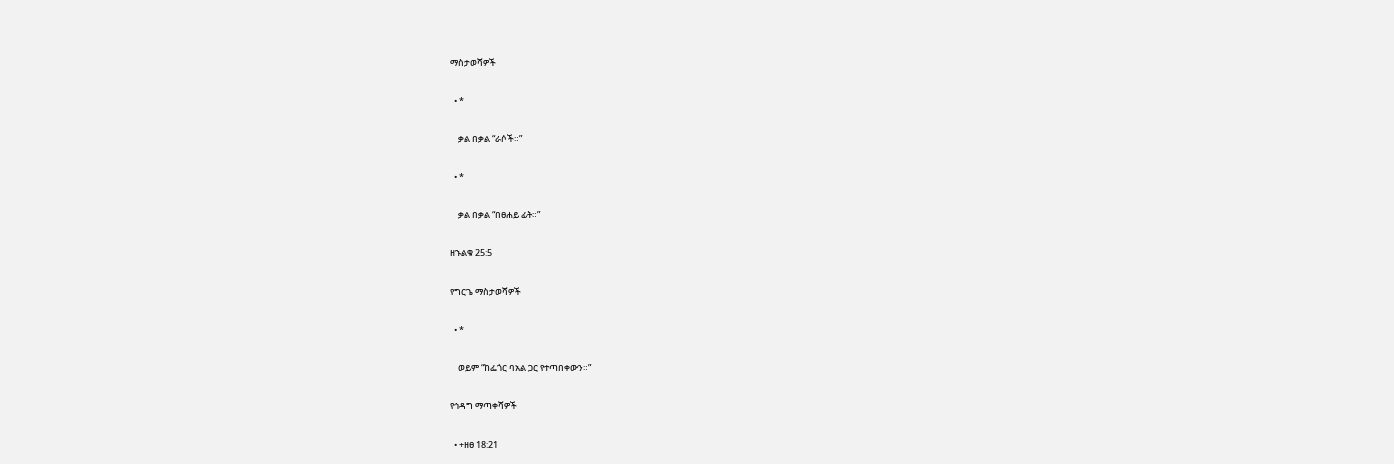ማስታወሻዎች

  • *

    ቃል በቃል “ራሶች።”

  • *

    ቃል በቃል “በፀሐይ ፊት።”

ዘኁልቁ 25:5

የግርጌ ማስታወሻዎች

  • *

    ወይም “ከፌጎር ባአል ጋር የተጣበቀውን።”

የኅዳግ ማጣቀሻዎች

  • +ዘፀ 18:21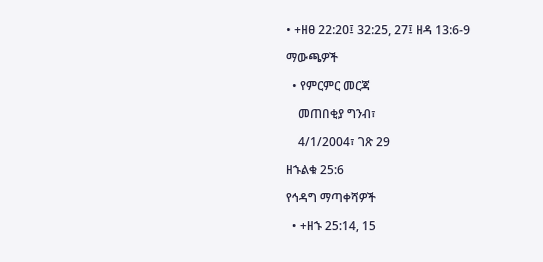• +ዘፀ 22:20፤ 32:25, 27፤ ዘዳ 13:6-9

ማውጫዎች

  • የምርምር መርጃ

    መጠበቂያ ግንብ፣

    4/1/2004፣ ገጽ 29

ዘኁልቁ 25:6

የኅዳግ ማጣቀሻዎች

  • +ዘኁ 25:14, 15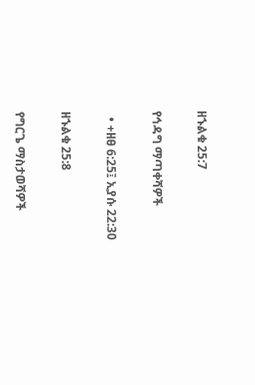ዘኁልቁ 25:7

የኅዳግ ማጣቀሻዎች

  • +ዘፀ 6:25፤ ኢያሱ 22:30

ዘኁልቁ 25:8

የግርጌ ማስታወሻዎች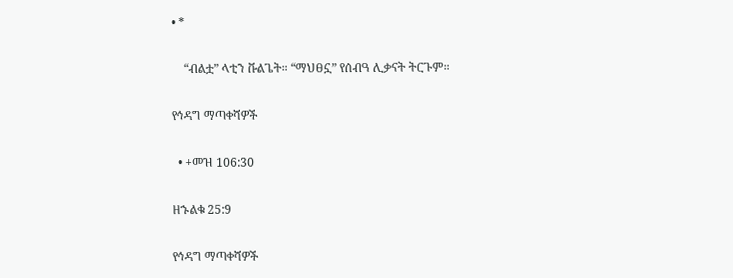• *

    “ብልቷ” ላቲን ቩልጌት። “ማህፀኗ” የሰብዓ ሊቃናት ትርጉም።

የኅዳግ ማጣቀሻዎች

  • +መዝ 106:30

ዘኁልቁ 25:9

የኅዳግ ማጣቀሻዎች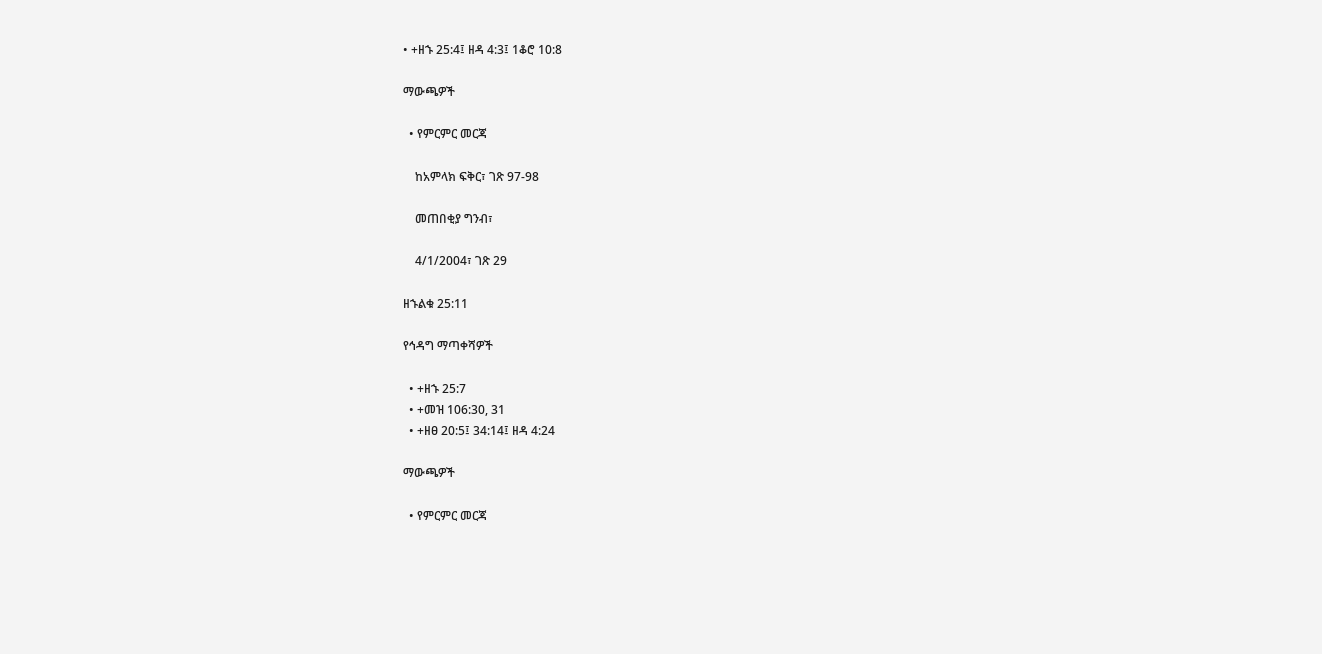• +ዘኁ 25:4፤ ዘዳ 4:3፤ 1ቆሮ 10:8

ማውጫዎች

  • የምርምር መርጃ

    ከአምላክ ፍቅር፣ ገጽ 97-98

    መጠበቂያ ግንብ፣

    4/1/2004፣ ገጽ 29

ዘኁልቁ 25:11

የኅዳግ ማጣቀሻዎች

  • +ዘኁ 25:7
  • +መዝ 106:30, 31
  • +ዘፀ 20:5፤ 34:14፤ ዘዳ 4:24

ማውጫዎች

  • የምርምር መርጃ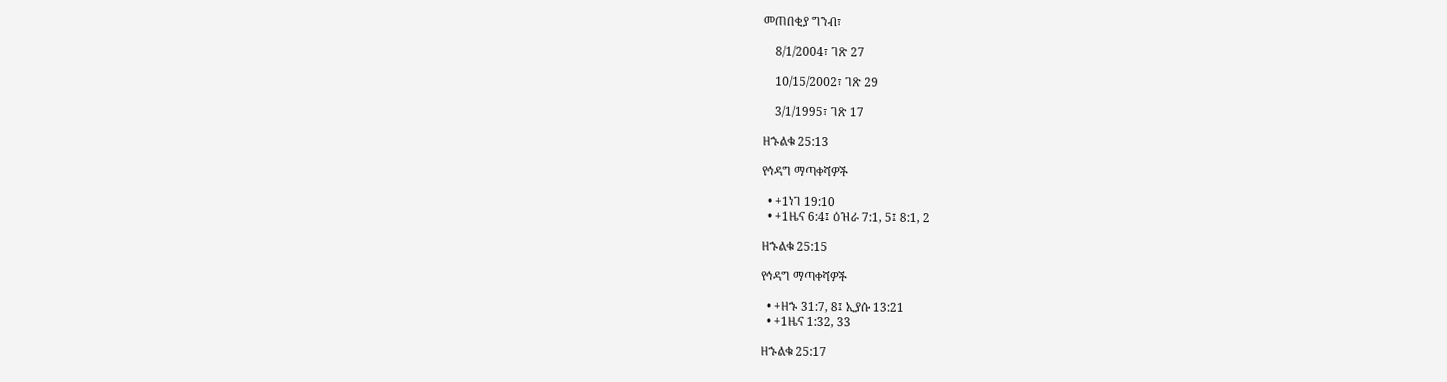መጠበቂያ ግንብ፣

    8/1/2004፣ ገጽ 27

    10/15/2002፣ ገጽ 29

    3/1/1995፣ ገጽ 17

ዘኁልቁ 25:13

የኅዳግ ማጣቀሻዎች

  • +1ነገ 19:10
  • +1ዜና 6:4፤ ዕዝራ 7:1, 5፤ 8:1, 2

ዘኁልቁ 25:15

የኅዳግ ማጣቀሻዎች

  • +ዘኁ 31:7, 8፤ ኢያሱ 13:21
  • +1ዜና 1:32, 33

ዘኁልቁ 25:17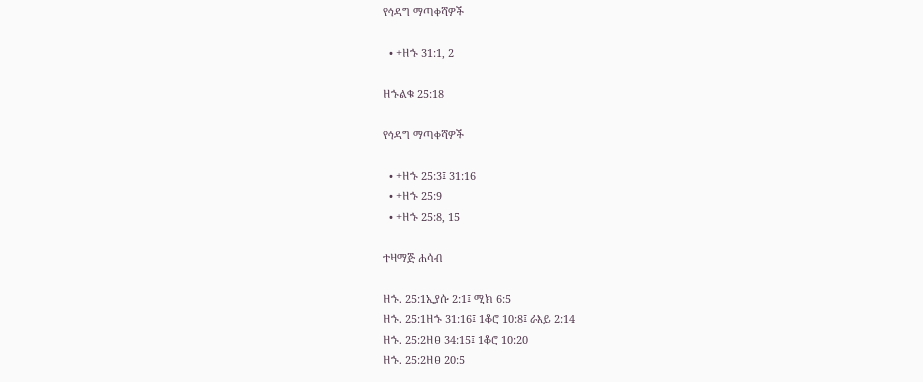የኅዳግ ማጣቀሻዎች

  • +ዘኁ 31:1, 2

ዘኁልቁ 25:18

የኅዳግ ማጣቀሻዎች

  • +ዘኁ 25:3፤ 31:16
  • +ዘኁ 25:9
  • +ዘኁ 25:8, 15

ተዛማጅ ሐሳብ

ዘኁ. 25:1ኢያሱ 2:1፤ ሚክ 6:5
ዘኁ. 25:1ዘኁ 31:16፤ 1ቆሮ 10:8፤ ራእይ 2:14
ዘኁ. 25:2ዘፀ 34:15፤ 1ቆሮ 10:20
ዘኁ. 25:2ዘፀ 20:5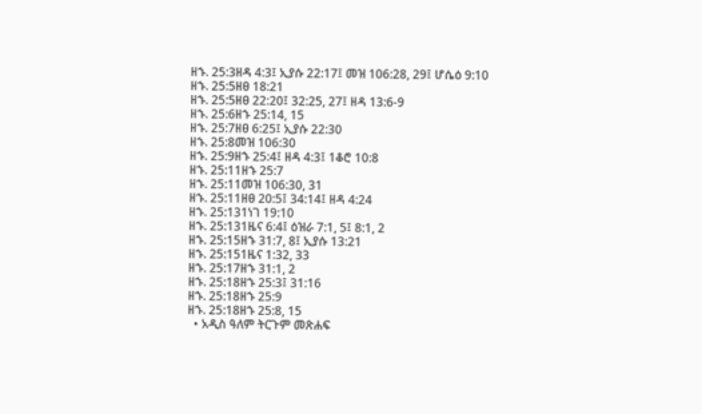ዘኁ. 25:3ዘዳ 4:3፤ ኢያሱ 22:17፤ መዝ 106:28, 29፤ ሆሴዕ 9:10
ዘኁ. 25:5ዘፀ 18:21
ዘኁ. 25:5ዘፀ 22:20፤ 32:25, 27፤ ዘዳ 13:6-9
ዘኁ. 25:6ዘኁ 25:14, 15
ዘኁ. 25:7ዘፀ 6:25፤ ኢያሱ 22:30
ዘኁ. 25:8መዝ 106:30
ዘኁ. 25:9ዘኁ 25:4፤ ዘዳ 4:3፤ 1ቆሮ 10:8
ዘኁ. 25:11ዘኁ 25:7
ዘኁ. 25:11መዝ 106:30, 31
ዘኁ. 25:11ዘፀ 20:5፤ 34:14፤ ዘዳ 4:24
ዘኁ. 25:131ነገ 19:10
ዘኁ. 25:131ዜና 6:4፤ ዕዝራ 7:1, 5፤ 8:1, 2
ዘኁ. 25:15ዘኁ 31:7, 8፤ ኢያሱ 13:21
ዘኁ. 25:151ዜና 1:32, 33
ዘኁ. 25:17ዘኁ 31:1, 2
ዘኁ. 25:18ዘኁ 25:3፤ 31:16
ዘኁ. 25:18ዘኁ 25:9
ዘኁ. 25:18ዘኁ 25:8, 15
  • አዲስ ዓለም ትርጉም መጽሐፍ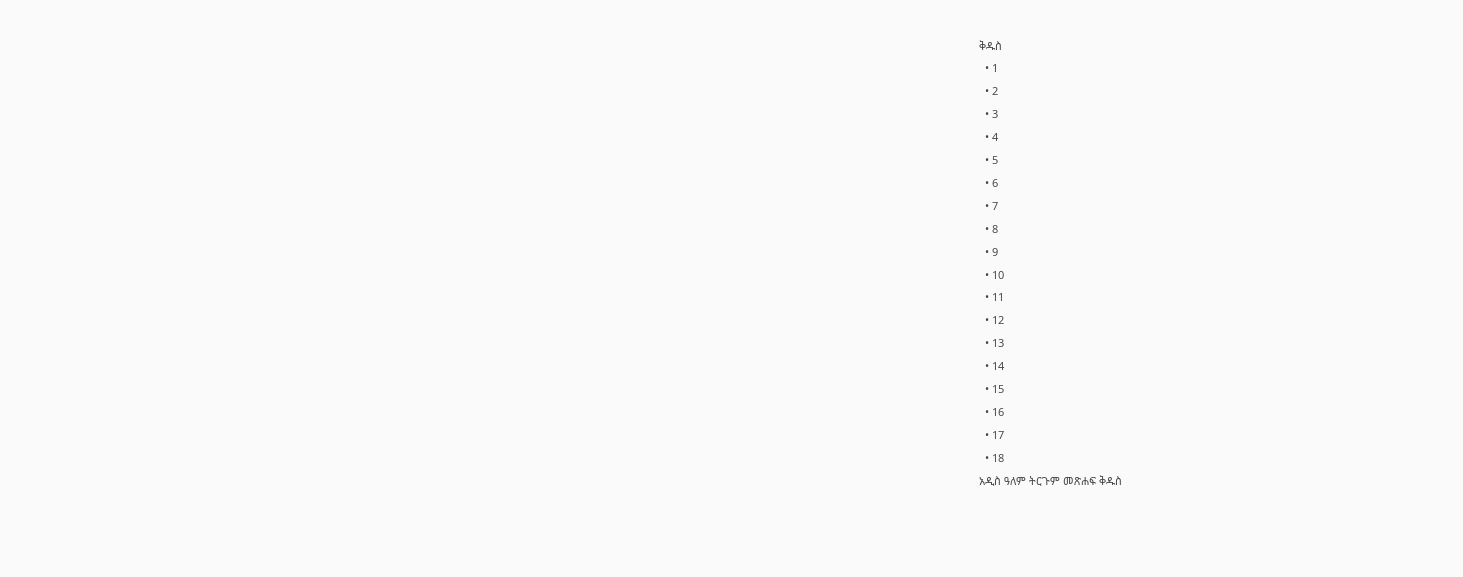ቅዱስ
  • 1
  • 2
  • 3
  • 4
  • 5
  • 6
  • 7
  • 8
  • 9
  • 10
  • 11
  • 12
  • 13
  • 14
  • 15
  • 16
  • 17
  • 18
አዲስ ዓለም ትርጉም መጽሐፍ ቅዱስ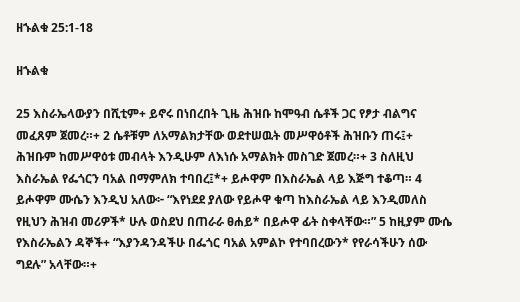ዘኁልቁ 25:1-18

ዘኁልቁ

25 እስራኤላውያን በሺቲም+ ይኖሩ በነበረበት ጊዜ ሕዝቡ ከሞዓብ ሴቶች ጋር የፆታ ብልግና መፈጸም ጀመረ።+ 2 ሴቶቹም ለአማልክታቸው ወደተሠዉት መሥዋዕቶች ሕዝቡን ጠሩ፤+ ሕዝቡም ከመሥዋዕቱ መብላት እንዲሁም ለእነሱ አማልክት መስገድ ጀመረ።+ 3 ስለዚህ እስራኤል የፌጎርን ባአል በማምለክ ተባበረ፤*+ ይሖዋም በእስራኤል ላይ እጅግ ተቆጣ። 4 ይሖዋም ሙሴን እንዲህ አለው፦ “እየነደደ ያለው የይሖዋ ቁጣ ከእስራኤል ላይ እንዲመለስ የዚህን ሕዝብ መሪዎች* ሁሉ ወስደህ በጠራራ ፀሐይ* በይሖዋ ፊት ስቀላቸው።” 5 ከዚያም ሙሴ የእስራኤልን ዳኞች+ “እያንዳንዳችሁ በፌጎር ባአል አምልኮ የተባበረውን* የየራሳችሁን ሰው ግደሉ” አላቸው።+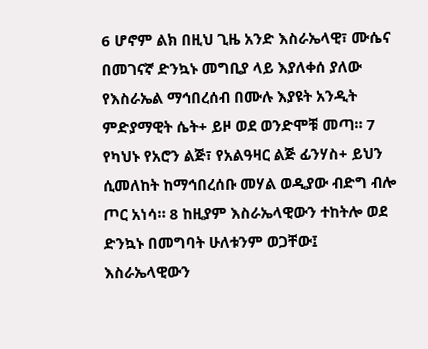6 ሆኖም ልክ በዚህ ጊዜ አንድ እስራኤላዊ፣ ሙሴና በመገናኛ ድንኳኑ መግቢያ ላይ እያለቀሰ ያለው የእስራኤል ማኅበረሰብ በሙሉ እያዩት አንዲት ምድያማዊት ሴት+ ይዞ ወደ ወንድሞቹ መጣ። 7 የካህኑ የአሮን ልጅ፣ የአልዓዛር ልጅ ፊንሃስ+ ይህን ሲመለከት ከማኅበረሰቡ መሃል ወዲያው ብድግ ብሎ ጦር አነሳ። 8 ከዚያም እስራኤላዊውን ተከትሎ ወደ ድንኳኑ በመግባት ሁለቱንም ወጋቸው፤ እስራኤላዊውን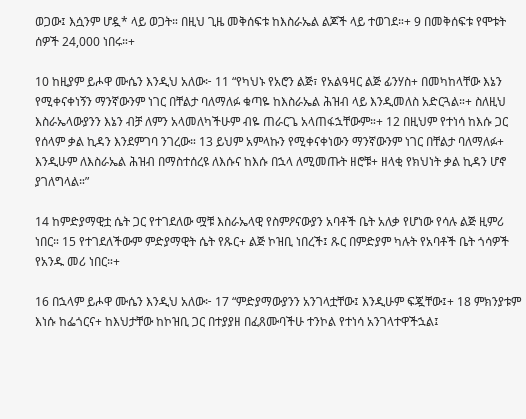ወጋው፤ እሷንም ሆዷ* ላይ ወጋት። በዚህ ጊዜ መቅሰፍቱ ከእስራኤል ልጆች ላይ ተወገደ።+ 9 በመቅሰፍቱ የሞቱት ሰዎች 24,000 ነበሩ።+

10 ከዚያም ይሖዋ ሙሴን እንዲህ አለው፦ 11 “የካህኑ የአሮን ልጅ፣ የአልዓዛር ልጅ ፊንሃስ+ በመካከላቸው እኔን የሚቀናቀነኝን ማንኛውንም ነገር በቸልታ ባለማለፉ ቁጣዬ ከእስራኤል ሕዝብ ላይ እንዲመለስ አድርጓል።+ ስለዚህ እስራኤላውያንን እኔን ብቻ ለምን አላመለካችሁም ብዬ ጠራርጌ አላጠፋኋቸውም።+ 12 በዚህም የተነሳ ከእሱ ጋር የሰላም ቃል ኪዳን እንደምገባ ንገረው። 13 ይህም አምላኩን የሚቀናቀነውን ማንኛውንም ነገር በቸልታ ባለማለፉ+ እንዲሁም ለእስራኤል ሕዝብ በማስተሰረዩ ለእሱና ከእሱ በኋላ ለሚመጡት ዘሮቹ+ ዘላቂ የክህነት ቃል ኪዳን ሆኖ ያገለግላል።”

14 ከምድያማዊቷ ሴት ጋር የተገደለው ሟቹ እስራኤላዊ የስምዖናውያን አባቶች ቤት አለቃ የሆነው የሳሉ ልጅ ዚምሪ ነበር። 15 የተገደለችውም ምድያማዊት ሴት የጹር+ ልጅ ኮዝቢ ነበረች፤ ጹር በምድያም ካሉት የአባቶች ቤት ጎሳዎች የአንዱ መሪ ነበር።+

16 በኋላም ይሖዋ ሙሴን እንዲህ አለው፦ 17 “ምድያማውያንን አንገላቷቸው፤ እንዲሁም ፍጇቸው፤+ 18 ምክንያቱም እነሱ ከፌጎርና+ ከእህታቸው ከኮዝቢ ጋር በተያያዘ በፈጸሙባችሁ ተንኮል የተነሳ አንገላተዋችኋል፤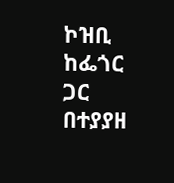ኮዝቢ ከፌጎር ጋር በተያያዘ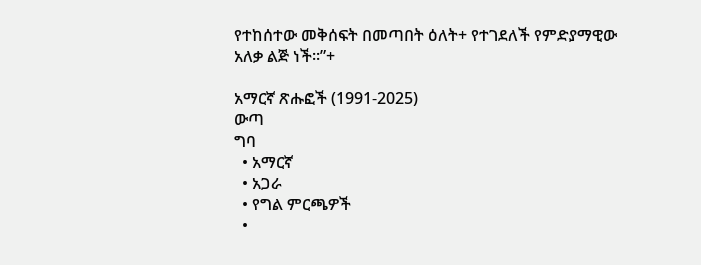የተከሰተው መቅሰፍት በመጣበት ዕለት+ የተገደለች የምድያማዊው አለቃ ልጅ ነች።”+

አማርኛ ጽሑፎች (1991-2025)
ውጣ
ግባ
  • አማርኛ
  • አጋራ
  • የግል ምርጫዎች
  •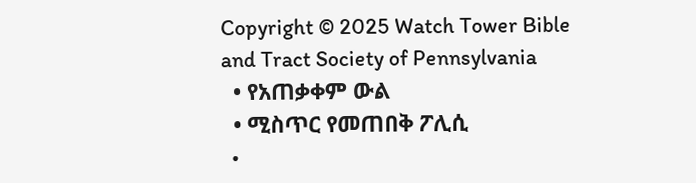Copyright © 2025 Watch Tower Bible and Tract Society of Pennsylvania
  • የአጠቃቀም ውል
  • ሚስጥር የመጠበቅ ፖሊሲ
  •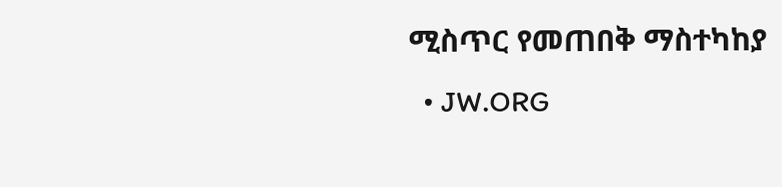ሚስጥር የመጠበቅ ማስተካከያ
  • JW.ORG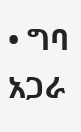• ግባ
አጋራ